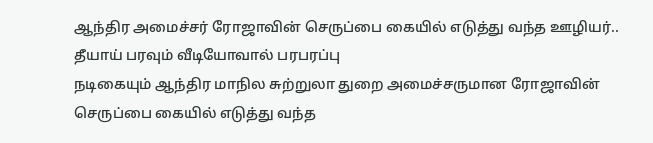ஆந்திர அமைச்சர் ரோஜாவின் செருப்பை கையில் எடுத்து வந்த ஊழியர்.. தீயாய் பரவும் வீடியோவால் பரபரப்பு
நடிகையும் ஆந்திர மாநில சுற்றுலா துறை அமைச்சருமான ரோஜாவின் செருப்பை கையில் எடுத்து வந்த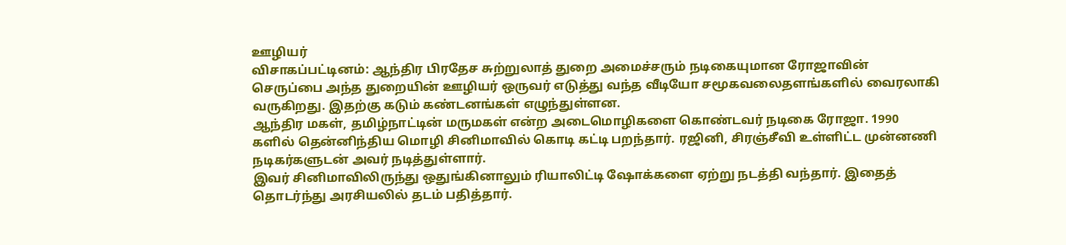ஊழியர்
விசாகப்பட்டினம்: ஆந்திர பிரதேச சுற்றுலாத் துறை அமைச்சரும் நடிகையுமான ரோஜாவின் செருப்பை அந்த துறையின் ஊழியர் ஒருவர் எடுத்து வந்த வீடியோ சமூகவலைதளங்களில் வைரலாகி வருகிறது. இதற்கு கடும் கண்டனங்கள் எழுந்துள்ளன.
ஆந்திர மகள், தமிழ்நாட்டின் மருமகள் என்ற அடைமொழிகளை கொண்டவர் நடிகை ரோஜா. 1990 களில் தென்னிந்திய மொழி சினிமாவில் கொடி கட்டி பறந்தார். ரஜினி, சிரஞ்சீவி உள்ளிட்ட முன்னணி நடிகர்களுடன் அவர் நடித்துள்ளார்.
இவர் சினிமாவிலிருந்து ஒதுங்கினாலும் ரியாலிட்டி ஷோக்களை ஏற்று நடத்தி வந்தார். இதைத் தொடர்ந்து அரசியலில் தடம் பதித்தார்.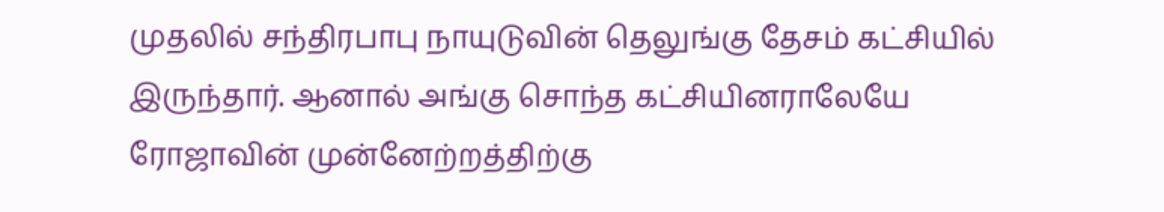முதலில் சந்திரபாபு நாயுடுவின் தெலுங்கு தேசம் கட்சியில் இருந்தார். ஆனால் அங்கு சொந்த கட்சியினராலேயே ரோஜாவின் முன்னேற்றத்திற்கு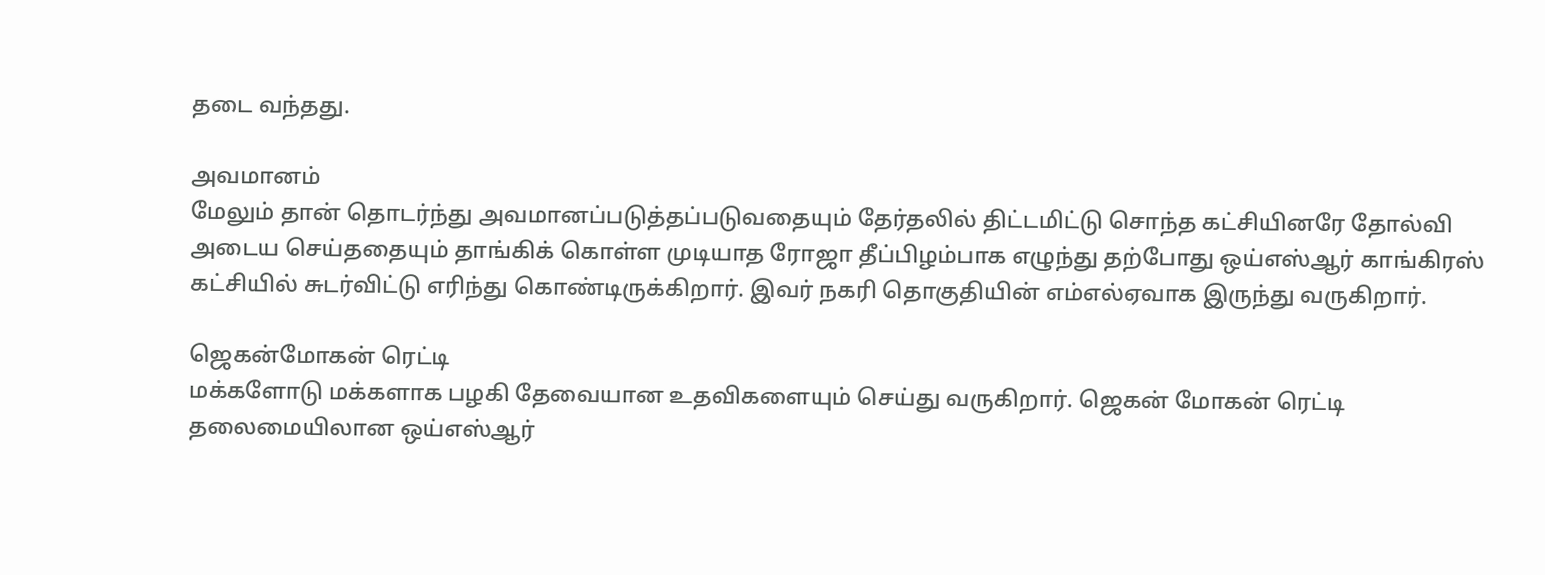தடை வந்தது.

அவமானம்
மேலும் தான் தொடர்ந்து அவமானப்படுத்தப்படுவதையும் தேர்தலில் திட்டமிட்டு சொந்த கட்சியினரே தோல்வி அடைய செய்ததையும் தாங்கிக் கொள்ள முடியாத ரோஜா தீப்பிழம்பாக எழுந்து தற்போது ஒய்எஸ்ஆர் காங்கிரஸ் கட்சியில் சுடர்விட்டு எரிந்து கொண்டிருக்கிறார். இவர் நகரி தொகுதியின் எம்எல்ஏவாக இருந்து வருகிறார்.

ஜெகன்மோகன் ரெட்டி
மக்களோடு மக்களாக பழகி தேவையான உதவிகளையும் செய்து வருகிறார். ஜெகன் மோகன் ரெட்டி தலைமையிலான ஒய்எஸ்ஆர்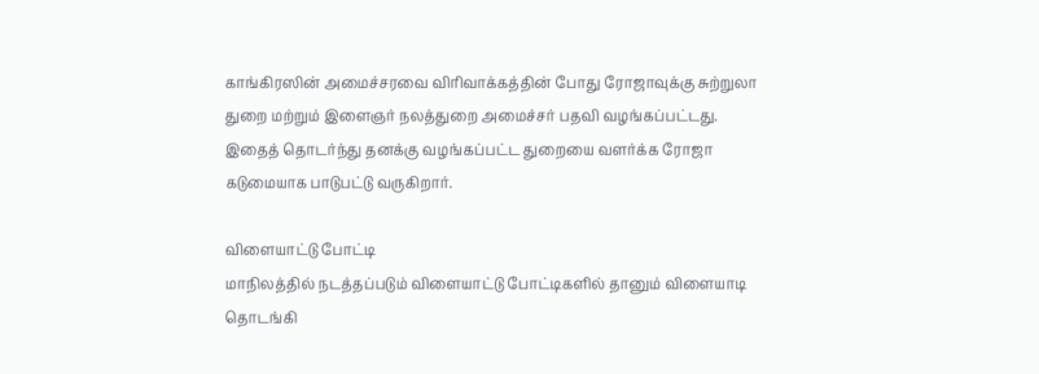காங்கிரஸின் அமைச்சரவை விரிவாக்கத்தின் போது ரோஜாவுக்கு சுற்றுலா துறை மற்றும் இளைஞர் நலத்துறை அமைச்சர் பதவி வழங்கப்பட்டது. இதைத் தொடர்ந்து தனக்கு வழங்கப்பட்ட துறையை வளர்க்க ரோஜா கடுமையாக பாடுபட்டு வருகிறார்.

விளையாட்டு போட்டி
மாநிலத்தில் நடத்தப்படும் விளையாட்டு போட்டிகளில் தானும் விளையாடி தொடங்கி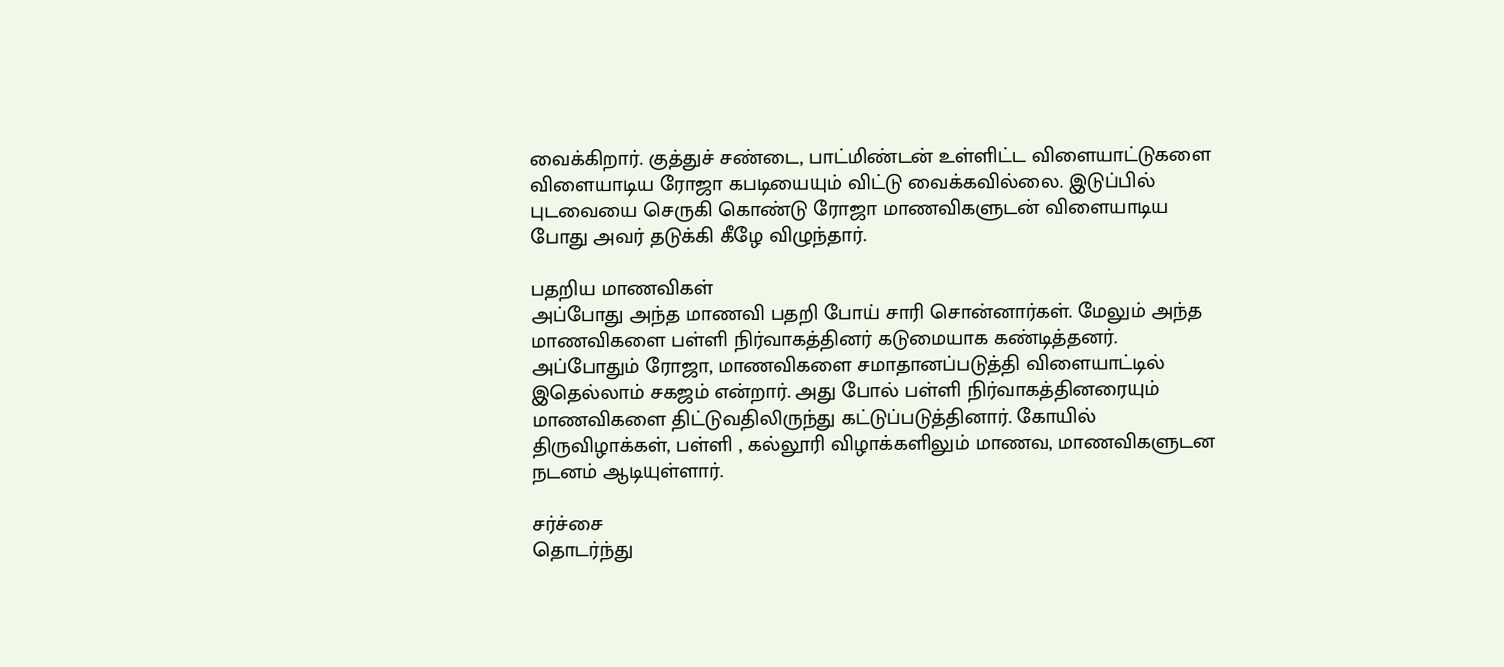வைக்கிறார். குத்துச் சண்டை, பாட்மிண்டன் உள்ளிட்ட விளையாட்டுகளை விளையாடிய ரோஜா கபடியையும் விட்டு வைக்கவில்லை. இடுப்பில் புடவையை செருகி கொண்டு ரோஜா மாணவிகளுடன் விளையாடிய போது அவர் தடுக்கி கீழே விழுந்தார்.

பதறிய மாணவிகள்
அப்போது அந்த மாணவி பதறி போய் சாரி சொன்னார்கள். மேலும் அந்த மாணவிகளை பள்ளி நிர்வாகத்தினர் கடுமையாக கண்டித்தனர். அப்போதும் ரோஜா, மாணவிகளை சமாதானப்படுத்தி விளையாட்டில் இதெல்லாம் சகஜம் என்றார். அது போல் பள்ளி நிர்வாகத்தினரையும் மாணவிகளை திட்டுவதிலிருந்து கட்டுப்படுத்தினார். கோயில் திருவிழாக்கள், பள்ளி , கல்லூரி விழாக்களிலும் மாணவ, மாணவிகளுடன நடனம் ஆடியுள்ளார்.

சர்ச்சை
தொடர்ந்து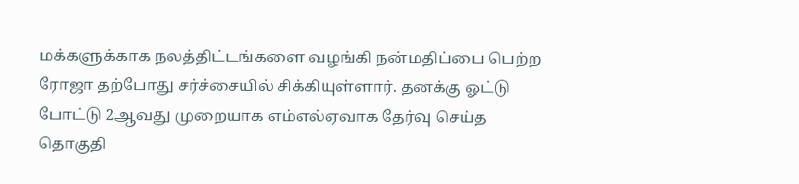மக்களுக்காக நலத்திட்டங்களை வழங்கி நன்மதிப்பை பெற்ற ரோஜா தற்போது சர்ச்சையில் சிக்கியுள்ளார். தனக்கு ஓட்டு போட்டு 2ஆவது முறையாக எம்எல்ஏவாக தேர்வு செய்த தொகுதி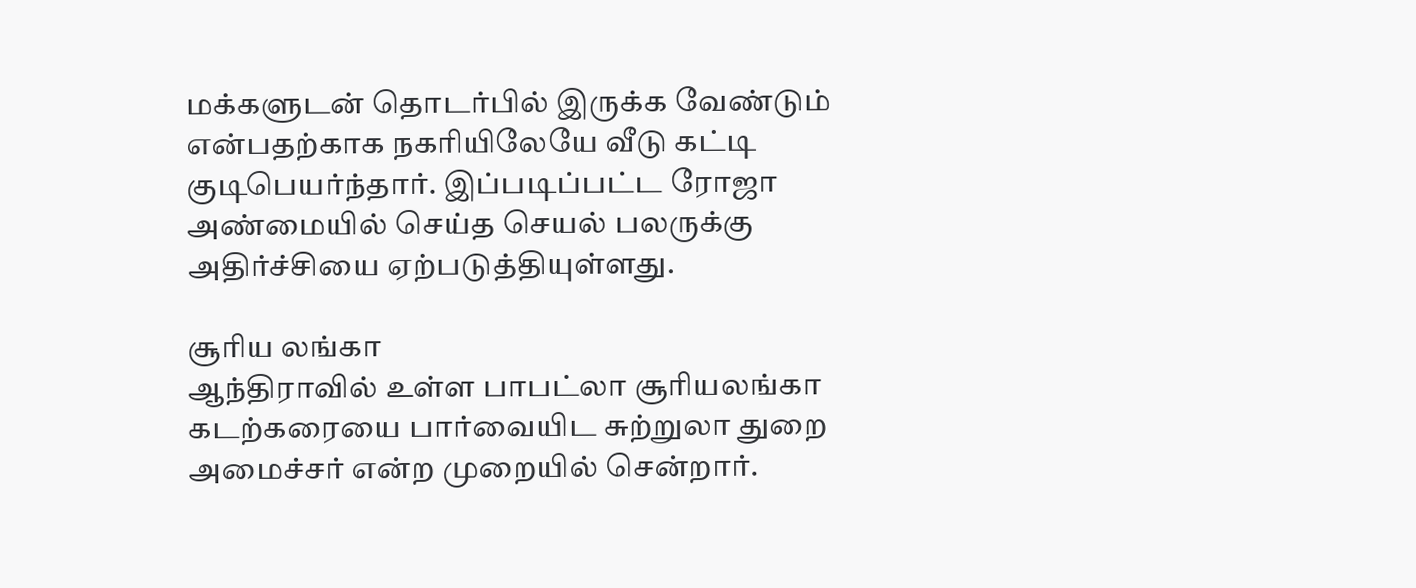மக்களுடன் தொடர்பில் இருக்க வேண்டும் என்பதற்காக நகரியிலேயே வீடு கட்டி குடிபெயர்ந்தார். இப்படிப்பட்ட ரோஜா அண்மையில் செய்த செயல் பலருக்கு அதிர்ச்சியை ஏற்படுத்தியுள்ளது.

சூரிய லங்கா
ஆந்திராவில் உள்ள பாபட்லா சூரியலங்கா கடற்கரையை பார்வையிட சுற்றுலா துறை அமைச்சர் என்ற முறையில் சென்றார்.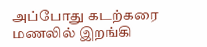அப்போது கடற்கரை மணலில் இறங்கி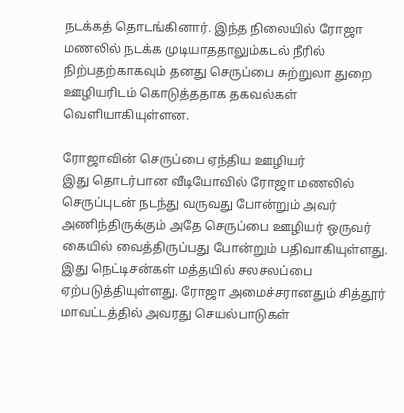நடக்கத் தொடங்கினார். இந்த நிலையில் ரோஜா மணலில் நடக்க முடியாததாலும்கடல் நீரில் நிற்பதற்காகவும் தனது செருப்பை சுற்றுலா துறை ஊழியரிடம் கொடுத்ததாக தகவல்கள் வெளியாகியுள்ளன.

ரோஜாவின் செருப்பை ஏந்திய ஊழியர்
இது தொடர்பான வீடியோவில் ரோஜா மணலில் செருப்புடன் நடந்து வருவது போன்றும் அவர் அணிந்திருக்கும் அதே செருப்பை ஊழியர் ஒருவர் கையில் வைத்திருப்பது போன்றும் பதிவாகியுள்ளது. இது நெட்டிசன்கள் மத்தயில் சலசலப்பை ஏற்படுத்தியுள்ளது. ரோஜா அமைச்சரானதும் சித்தூர் மாவட்டத்தில் அவரது செயல்பாடுகள்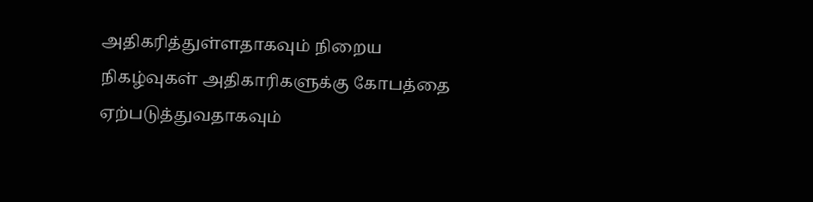அதிகரித்துள்ளதாகவும் நிறைய நிகழ்வுகள் அதிகாரிகளுக்கு கோபத்தை ஏற்படுத்துவதாகவும்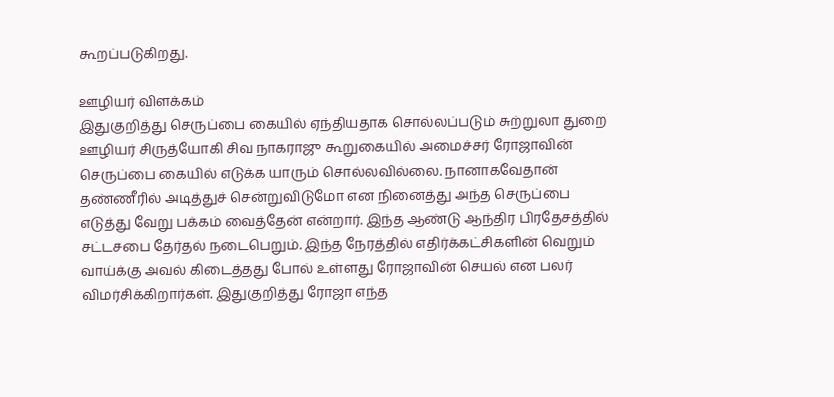கூறப்படுகிறது.

ஊழியர் விளக்கம்
இதுகுறித்து செருப்பை கையில் ஏந்தியதாக சொல்லப்படும் சுற்றுலா துறை ஊழியர் சிருத்யோகி சிவ நாகராஜு கூறுகையில் அமைச்சர் ரோஜாவின் செருப்பை கையில் எடுக்க யாரும் சொல்லவில்லை. நானாகவேதான் தண்ணீரில் அடித்துச் சென்றுவிடுமோ என நினைத்து அந்த செருப்பை எடுத்து வேறு பக்கம் வைத்தேன் என்றார். இந்த ஆண்டு ஆந்திர பிரதேசத்தில் சட்டசபை தேர்தல் நடைபெறும். இந்த நேரத்தில் எதிர்க்கட்சிகளின் வெறும் வாய்க்கு அவல் கிடைத்தது போல் உள்ளது ரோஜாவின் செயல் என பலர் விமர்சிக்கிறார்கள். இதுகுறித்து ரோஜா எந்த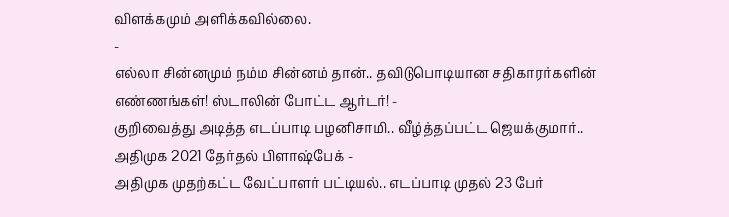விளக்கமும் அளிக்கவில்லை.
-
எல்லா சின்னமும் நம்ம சின்னம் தான்.. தவிடுபொடியான சதிகாரர்களின் எண்ணங்கள்! ஸ்டாலின் போட்ட ஆர்டர்! -
குறிவைத்து அடித்த எடப்பாடி பழனிசாமி.. வீழ்த்தப்பட்ட ஜெயக்குமார்.. அதிமுக 2021 தேர்தல் பிளாஷ்பேக் -
அதிமுக முதற்கட்ட வேட்பாளர் பட்டியல்.. எடப்பாடி முதல் 23 பேர்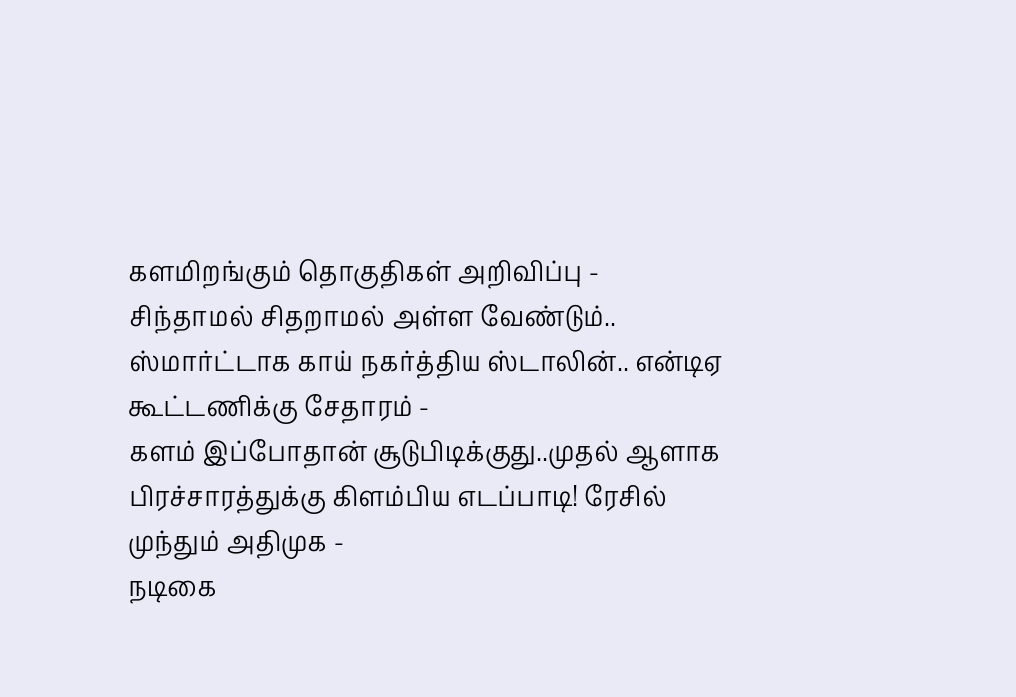களமிறங்கும் தொகுதிகள் அறிவிப்பு -
சிந்தாமல் சிதறாமல் அள்ள வேண்டும்.. ஸ்மார்ட்டாக காய் நகர்த்திய ஸ்டாலின்.. என்டிஏ கூட்டணிக்கு சேதாரம் -
களம் இப்போதான் சூடுபிடிக்குது..முதல் ஆளாக பிரச்சாரத்துக்கு கிளம்பிய எடப்பாடி! ரேசில் முந்தும் அதிமுக -
நடிகை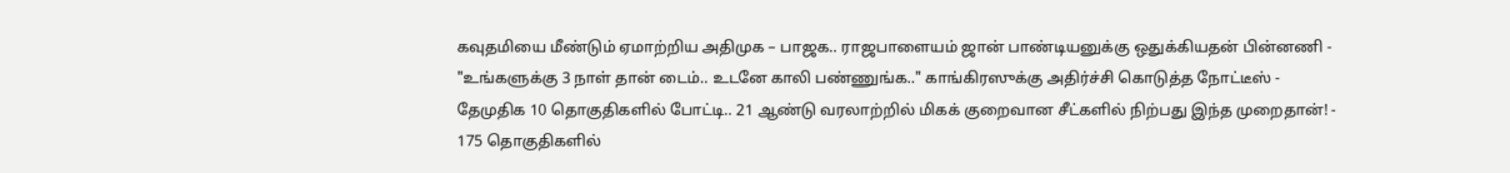கவுதமியை மீண்டும் ஏமாற்றிய அதிமுக – பாஜக.. ராஜபாளையம் ஜான் பாண்டியனுக்கு ஒதுக்கியதன் பின்னணி -
"உங்களுக்கு 3 நாள் தான் டைம்.. உடனே காலி பண்ணுங்க.." காங்கிரஸுக்கு அதிர்ச்சி கொடுத்த நோட்டீஸ் -
தேமுதிக 10 தொகுதிகளில் போட்டி.. 21 ஆண்டு வரலாற்றில் மிகக் குறைவான சீட்களில் நிற்பது இந்த முறைதான்! -
175 தொகுதிகளில்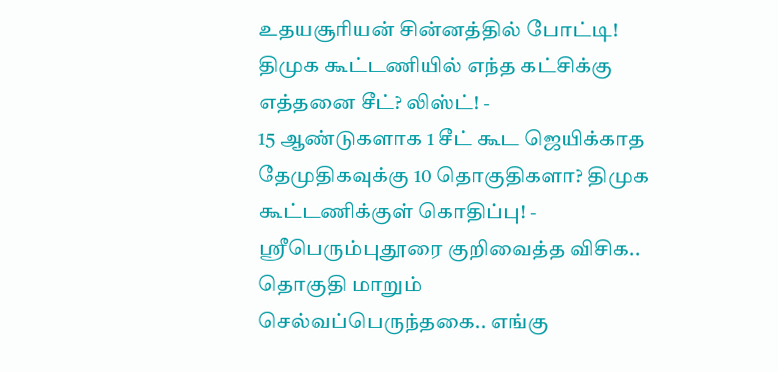உதயசூரியன் சின்னத்தில் போட்டி! திமுக கூட்டணியில் எந்த கட்சிக்கு எத்தனை சீட்? லிஸ்ட்! -
15 ஆண்டுகளாக 1 சீட் கூட ஜெயிக்காத தேமுதிகவுக்கு 10 தொகுதிகளா? திமுக கூட்டணிக்குள் கொதிப்பு! -
ஶ்ரீபெரும்புதூரை குறிவைத்த விசிக.. தொகுதி மாறும் செல்வப்பெருந்தகை.. எங்கு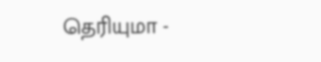தெரியுமா -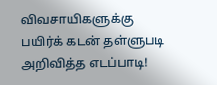விவசாயிகளுக்கு பயிர்க் கடன் தள்ளுபடி அறிவித்த எடப்பாடி!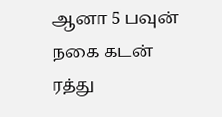ஆனா 5 பவுன் நகை கடன் ரத்து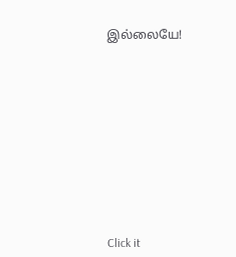இல்லையே!












Click it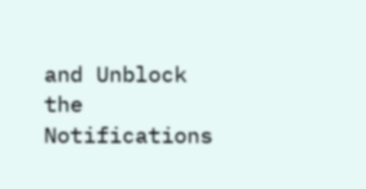and Unblock the Notifications